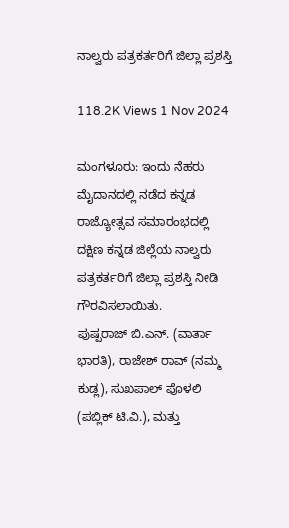ನಾಲ್ವರು ಪತ್ರಕರ್ತರಿಗೆ ಜಿಲ್ಲಾ ಪ್ರಶಸ್ತಿ

118.2K Views 1 Nov 2024

ಮಂಗಳೂರು: ಇಂದು ನೆಹರು ಮೈದಾನದಲ್ಲಿ ನಡೆದ ಕನ್ನಡ ರಾಜ್ಯೋತ್ಸವ ಸಮಾರಂಭದಲ್ಲಿ ದಕ್ಷಿಣ ಕನ್ನಡ ಜಿಲ್ಲೆಯ ನಾಲ್ವರು ಪತ್ರಕರ್ತರಿಗೆ ಜಿಲ್ಲಾ ಪ್ರಶಸ್ತಿ ನೀಡಿ ಗೌರವಿಸಲಾಯಿತು.
ಪುಷ್ಪರಾಜ್ ಬಿ.ಎನ್. (ವಾರ್ತಾ ಭಾರತಿ), ರಾಜೇಶ್ ರಾವ್ (ನಮ್ಮ ಕುಡ್ಲ), ಸುಖಪಾಲ್ ಪೊಳಲಿ (ಪಬ್ಲಿಕ್ ಟಿ.ವಿ.), ಮತ್ತು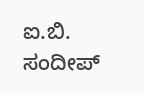ಐ.ಬಿ. ಸಂದೀಪ್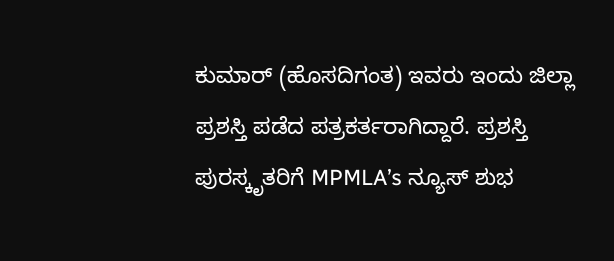ಕುಮಾರ್ (ಹೊಸದಿಗಂತ) ಇವರು ಇಂದು ಜಿಲ್ಲಾ ಪ್ರಶಸ್ತಿ ಪಡೆದ ಪತ್ರಕರ್ತರಾಗಿದ್ದಾರೆ. ಪ್ರಶಸ್ತಿ ಪುರಸ್ಕೃತರಿಗೆ MPMLA’s ನ್ಯೂಸ್ ಶುಭ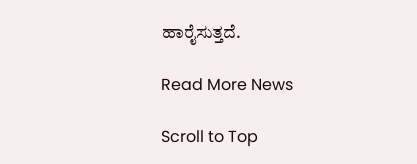ಹಾರೈಸುತ್ತದೆ.

Read More News

Scroll to Top